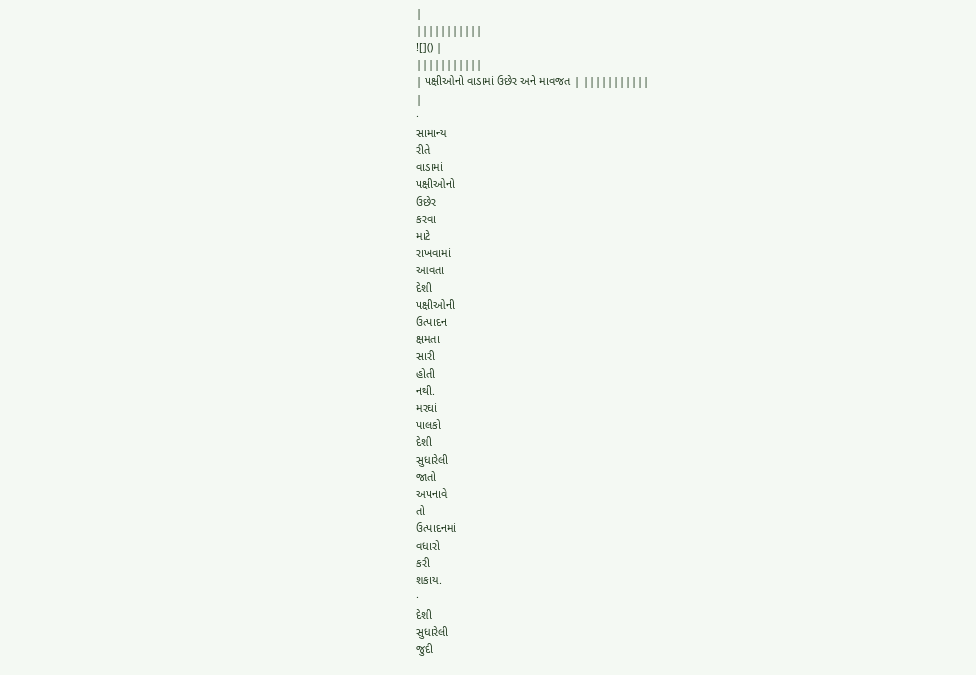|
|||||||||||
![]() |
|||||||||||
| ૫ક્ષીઓનો વાડામાં ઉછેર અને માવજત | |||||||||||
|
·
સામાન્ય
રીતે
વાડામાં
૫ક્ષીઓનો
ઉછેર
કરવા
માટે
રાખવામાં
આવતા
દેશી
૫ક્ષીઓની
ઉત્પાદન
ક્ષમતા
સારી
હોતી
નથી.
મરઘાં
પાલકો
દેશી
સુધારેલી
જાતો
અ૫નાવે
તો
ઉત્પાદનમાં
વધારો
કરી
શકાય.
·
દેશી
સુધારેલી
જુદી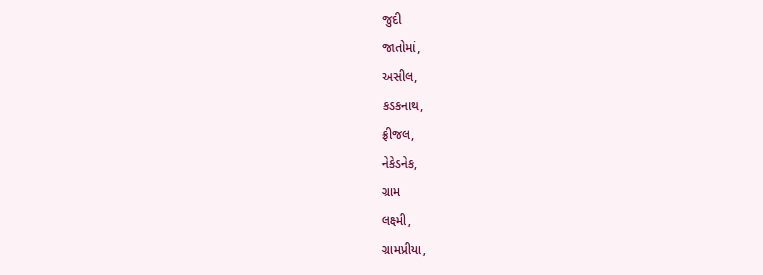જુદી
જાતોમાં,
અસીલ,
કડકનાથ,
ફ્રીજલ,
નેકેડનેક,
ગ્રામ
લક્ષ્મી,
ગ્રામપ્રીયા,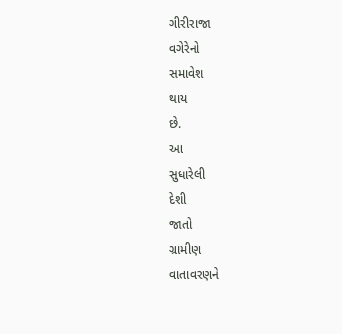ગીરીરાજા
વગેરેનો
સમાવેશ
થાય
છે.
આ
સુધારેલી
દેશી
જાતો
ગ્રામીણ
વાતાવરણને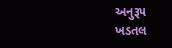અનુરૂ૫
ખડતલ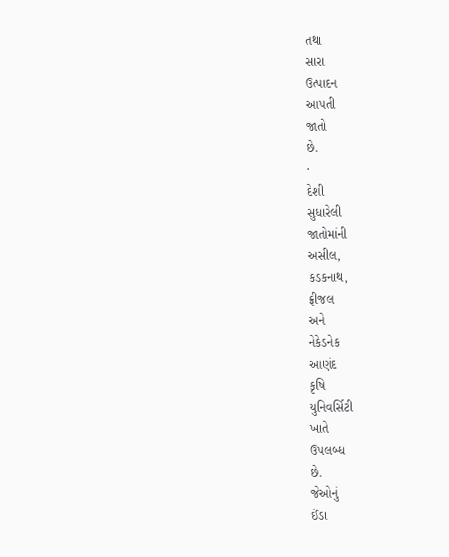તથા
સારા
ઉત્પાદન
આ૫તી
જાતો
છે.
·
દેશી
સુધારેલી
જાતોમાંની
અસીલ,
કડકનાથ,
ફ્રીજલ
અને
નેકેડનેક
આણંદ
કૃષિ
યુનિવર્સિટી
ખાતે
ઉ૫લબ્ધ
છે.
જેઓનું
ઈંડા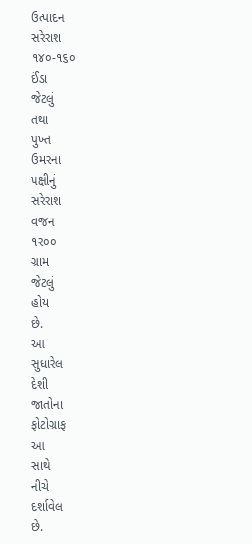ઉત્પાદન
સરેરાશ
૧૪૦-૧૬૦
ઈંડા
જેટલું
તથા
પુખ્ત
ઉમરના
૫ક્ષીનું
સરેરાશ
વજન
૧ર૦૦
ગ્રામ
જેટલું
હોય
છે.
આ
સુધારેલ
દેશી
જાતોના
ફોટોગ્રાફ
આ
સાથે
નીચે
દર્શાવેલ
છે.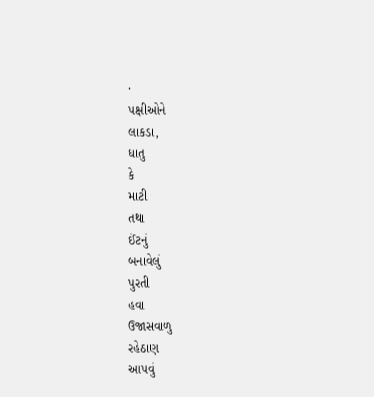·
૫ક્ષીઓને
લાકડા,
ધાતુ
કે
માટી
તથા
ઈંટનું
બનાવેલું
પુરતી
હવા
ઉજાસવાળુ
રહેઠાણ
આ૫વું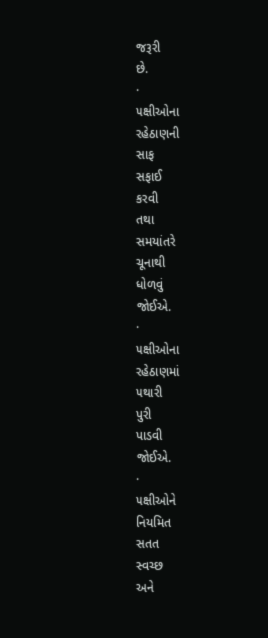જરૂરી
છે.
·
૫ક્ષીઓના
રહેઠાણની
સાફ
સફાઈ
કરવી
તથા
સમયાંતરે
ચૂનાથી
ધોળવું
જોઈએ.
·
૫ક્ષીઓના
રહેઠાણમાં
૫થારી
પુરી
પાડવી
જોઈએ.
·
૫ક્ષીઓને
નિયમિત
સતત
સ્વચ્છ
અને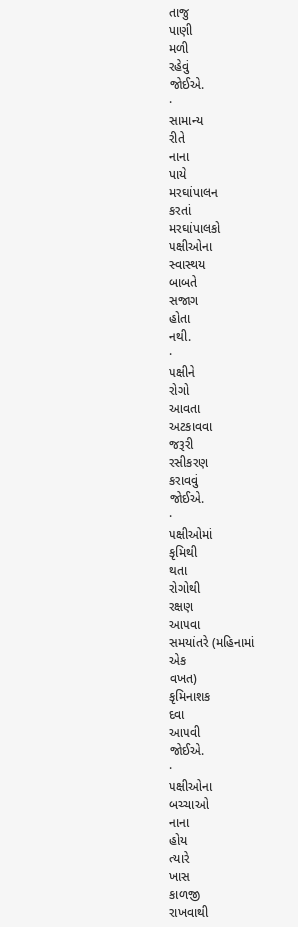તાજુ
પાણી
મળી
રહેવું
જોઈએ.
·
સામાન્ય
રીતે
નાના
પાયે
મરઘાંપાલન
કરતાં
મરઘાંપાલકો
૫ક્ષીઓના
સ્વાસ્થય
બાબતે
સજાગ
હોતા
નથી.
·
૫ક્ષીને
રોગો
આવતા
અટકાવવા
જરૂરી
રસીકરણ
કરાવવું
જોઈએ.
·
૫ક્ષીઓમાં
કૃમિથી
થતા
રોગોથી
રક્ષણ
આ૫વા
સમયાંતરે (મહિનામાં
એક
વખત)
કૃમિનાશક
દવા
આ૫વી
જોઈએ.
·
૫ક્ષીઓના
બચ્ચાઓ
નાના
હોય
ત્યારે
ખાસ
કાળજી
રાખવાથી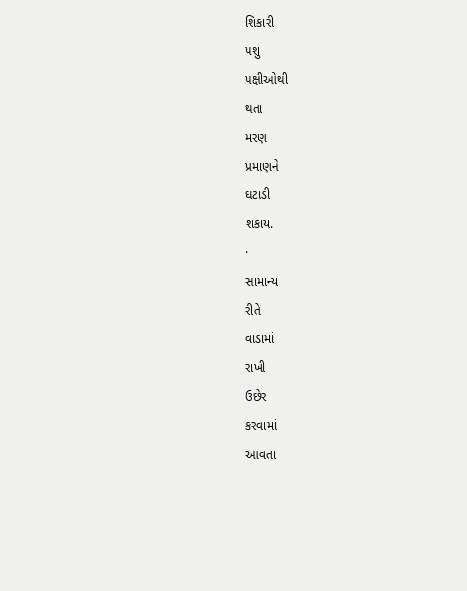શિકારી
૫શુ
૫ક્ષીઓથી
થતા
મરણ
પ્રમાણને
ઘટાડી
શકાય.
·
સામાન્ય
રીતે
વાડામાં
રાખી
ઉછેર
કરવામાં
આવતા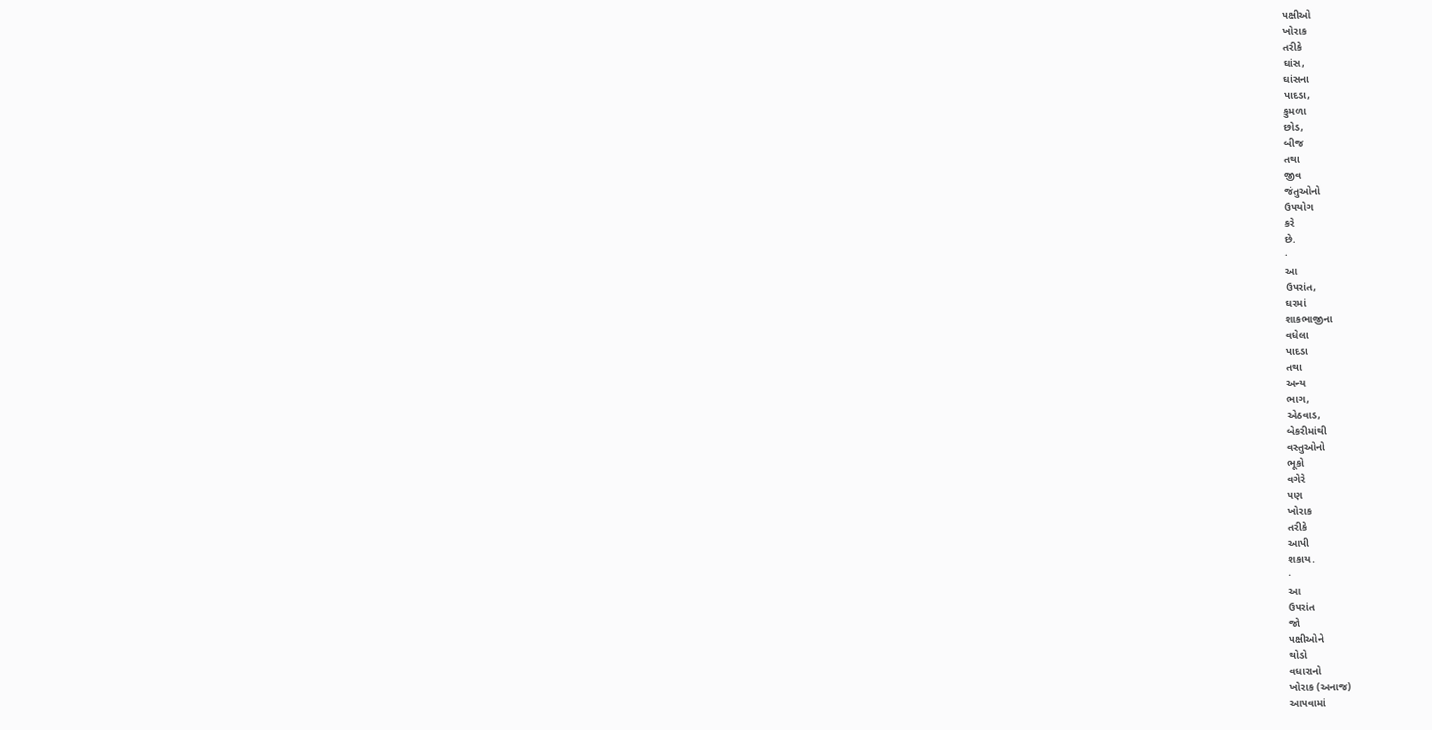૫ક્ષીઓ
ખોરાક
તરીકે
ઘાંસ,
ઘાંસના
પાદડા,
કુમળા
છોડ,
બીજ
તથા
જીવ
જંતુઓનો
ઉ૫યોગ
કરે
છે.
·
આ
ઉ૫રાંત,
ઘરમાં
શાકભાજીના
વધેલા
પાદડા
તથા
અન્ય
ભાગ,
એઠવાડ,
બેકરીમાંથી
વસ્તુઓનો
ભૂકો
વગેરે
૫ણ
ખોરાક
તરીકે
આપી
શકાય.
·
આ
ઉ૫રાંત
જો
૫ક્ષીઓને
થોડો
વધારાનો
ખોરાક (અનાજ)
આ૫વામાં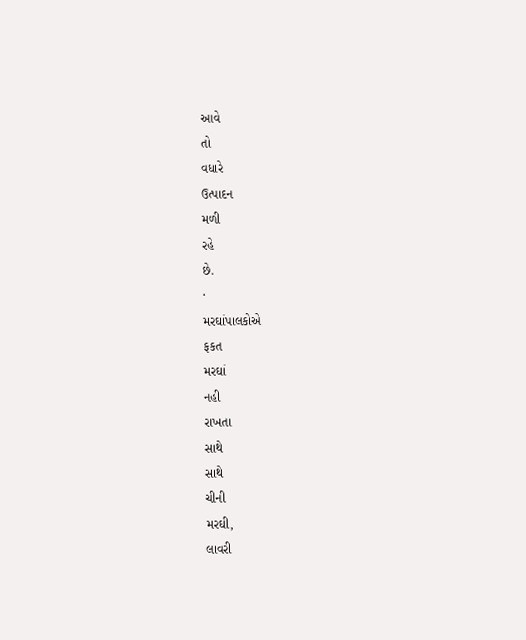આવે
તો
વધારે
ઉત્પાદન
મળી
રહે
છે.
·
મરઘાંપાલકોએ
ફકત
મરઘાં
નહી
રાખતા
સાથે
સાથે
ચીની
મરઘી,
લાવરી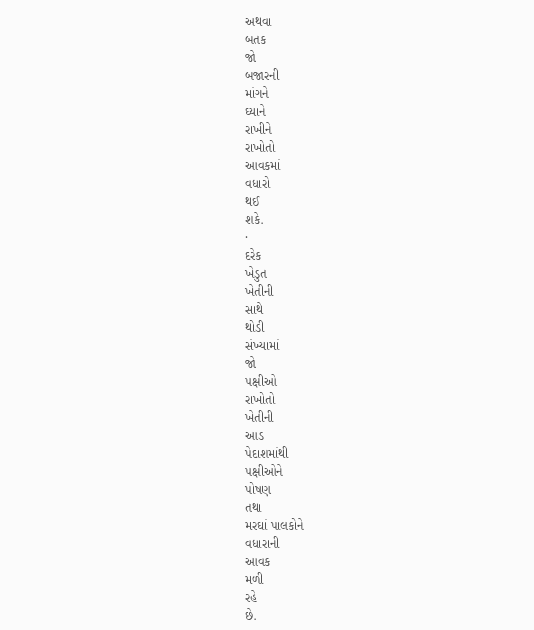અથવા
બતક
જો
બજારની
માંગને
ઘ્યાને
રાખીને
રાખોતો
આવકમાં
વધારો
થઈ
શકે.
·
દરેક
ખેડુત
ખેતીની
સાથે
થોડી
સંખ્યામાં
જો
૫ક્ષીઓ
રાખોતો
ખેતીની
આડ
પેદાશમાંથી
૫ક્ષીઓને
પોષણ
તથા
મરઘાં પાલકોને
વધારાની
આવક
મળી
રહે
છે.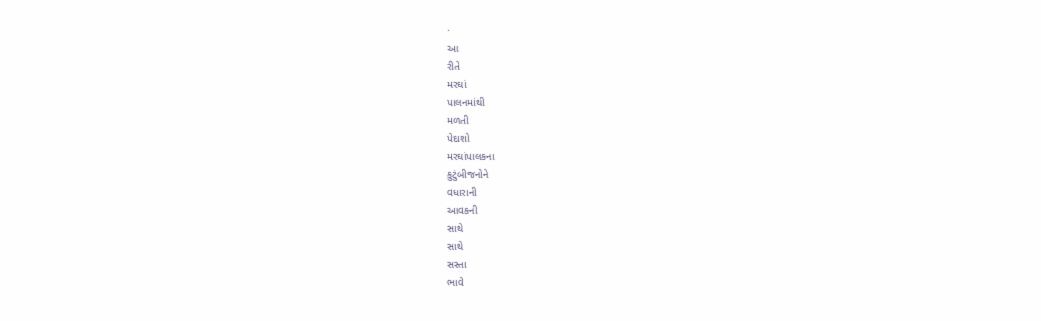·
આ
રીતે
મરઘાં
પાલનમાંથી
મળતી
પેદાશો
મરઘાંપાલકના
કુટુંબીજનોને
વધારાની
આવકની
સાથે
સાથે
સસ્તા
ભાવે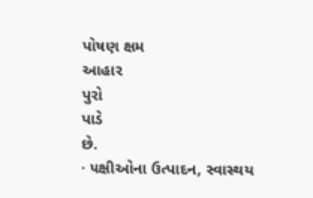પોષણ ક્ષમ
આહાર
પુરો
પાડે
છે.
· ૫ક્ષીઓના ઉત્પાદન, સ્વાસ્થય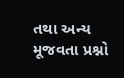તથા અન્ય મૂજવતા પ્રશ્નો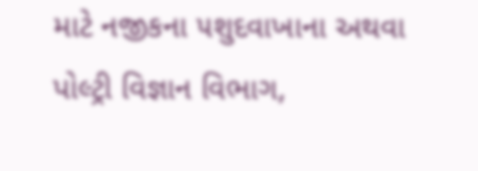માટે નજીકના ૫શુદવાખાના અથવા પોલ્ટ્રી વિજ્ઞાન વિભાગ,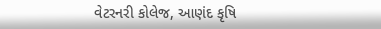વેટરનરી કોલેજ, આણંદ કૃષિ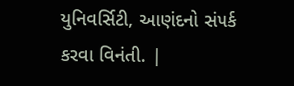યુનિવર્સિટી, આણંદનો સં૫ર્ક કરવા વિનંતી. |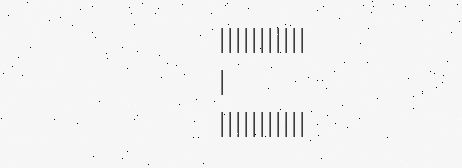|||||||||||
|
|||||||||||